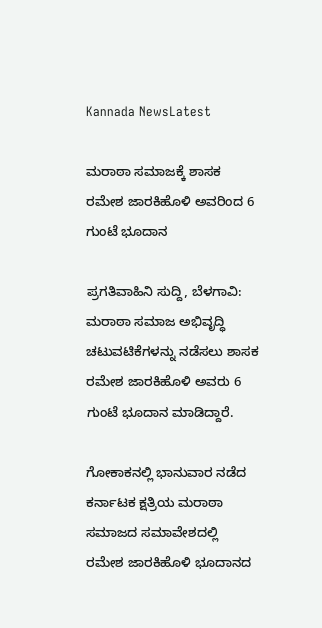Kannada NewsLatest

ಮರಾಠಾ ಸಮಾಜಕ್ಕೆ ಶಾಸಕ ರಮೇಶ ಜಾರಕಿಹೊಳಿ ಅವರಿಂದ 6 ಗುಂಟೆ ಭೂದಾನ

ಪ್ರಗತಿವಾಹಿನಿ ಸುದ್ದಿ, ಬೆಳಗಾವಿ: ಮರಾಠಾ ಸಮಾಜ ಅಭಿವೃದ್ಧಿ ಚಟುವಟಿಕೆಗಳನ್ನು ನಡೆಸಲು ಶಾಸಕ ರಮೇಶ ಜಾರಕಿಹೊಳಿ ಅವರು 6 ಗುಂಟೆ ಭೂದಾನ ಮಾಡಿದ್ದಾರೆ.

ಗೋಕಾಕನಲ್ಲಿ ಭಾನುವಾರ ನಡೆದ ಕರ್ನಾಟಕ ಕ್ಷತ್ರಿಯ ಮರಾಠಾ ಸಮಾಜದ ಸಮಾವೇಶದಲ್ಲಿ ರಮೇಶ ಜಾರಕಿಹೊಳಿ ಭೂದಾನದ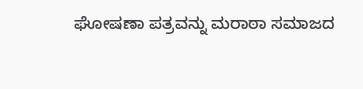ಘೋಷಣಾ ಪತ್ರವನ್ನು ಮರಾಠಾ ಸಮಾಜದ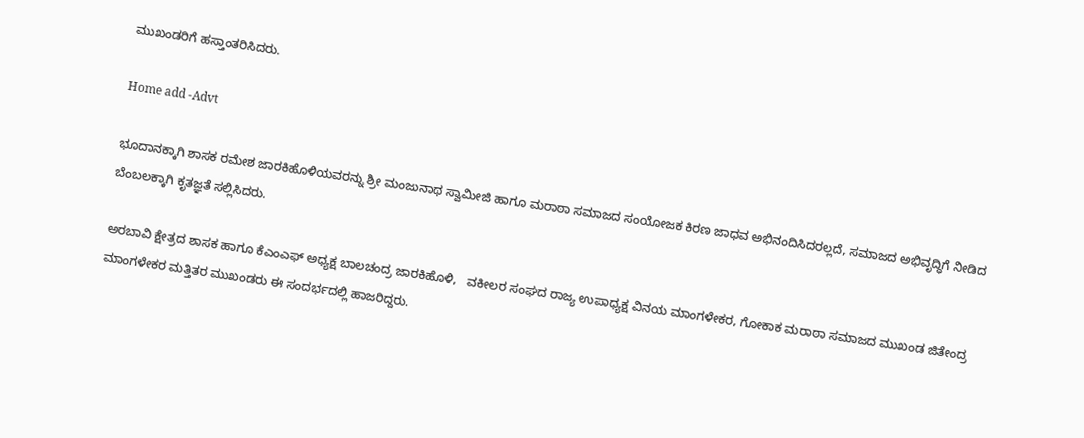ಮುಖಂಡರಿಗೆ ಹಸ್ತಾಂತರಿಸಿದರು.

Home add -Advt

ಭೂದಾನಕ್ಕಾಗಿ ಶಾಸಕ ರಮೇಶ ಜಾರಕಿಹೊಳಿಯವರನ್ನು ಶ್ರೀ ಮಂಜುನಾಥ ಸ್ವಾಮೀಜಿ ಹಾಗೂ ಮರಾಠಾ ಸಮಾಜದ ಸಂಯೋಜಕ ಕಿರಣ ಜಾಧವ ಅಭಿನಂದಿಸಿದರಲ್ಲದೆ, ಸಮಾಜದ ಅಭಿವೃದ್ಧಿಗೆ ನೀಡಿದ ಬೆಂಬಲಕ್ಕಾಗಿ ಕೃತಜ್ಞತೆ ಸಲ್ಲಿಸಿದರು.

ಅರಬಾವಿ ಕ್ಷೇತ್ರದ ಶಾಸಕ ಹಾಗೂ ಕೆಎಂಎಫ್ ಅಧ್ಯಕ್ಷ ಬಾಲಚಂದ್ರ ಜಾರಕಿಹೊಳಿ,   ವಕೀಲರ ಸಂಘದ ರಾಜ್ಯ ಉಪಾಧ್ಯಕ್ಷ ವಿನಯ ಮಾಂಗಳೇಕರ, ಗೋಕಾಕ ಮರಾಠಾ ಸಮಾಜದ ಮುಖಂಡ ಜಿತೇಂದ್ರ ಮಾಂಗಳೇಕರ ಮತ್ತಿತರ ಮುಖಂಡರು ಈ ಸಂದರ್ಭದಲ್ಲಿ ಹಾಜರಿದ್ದರು.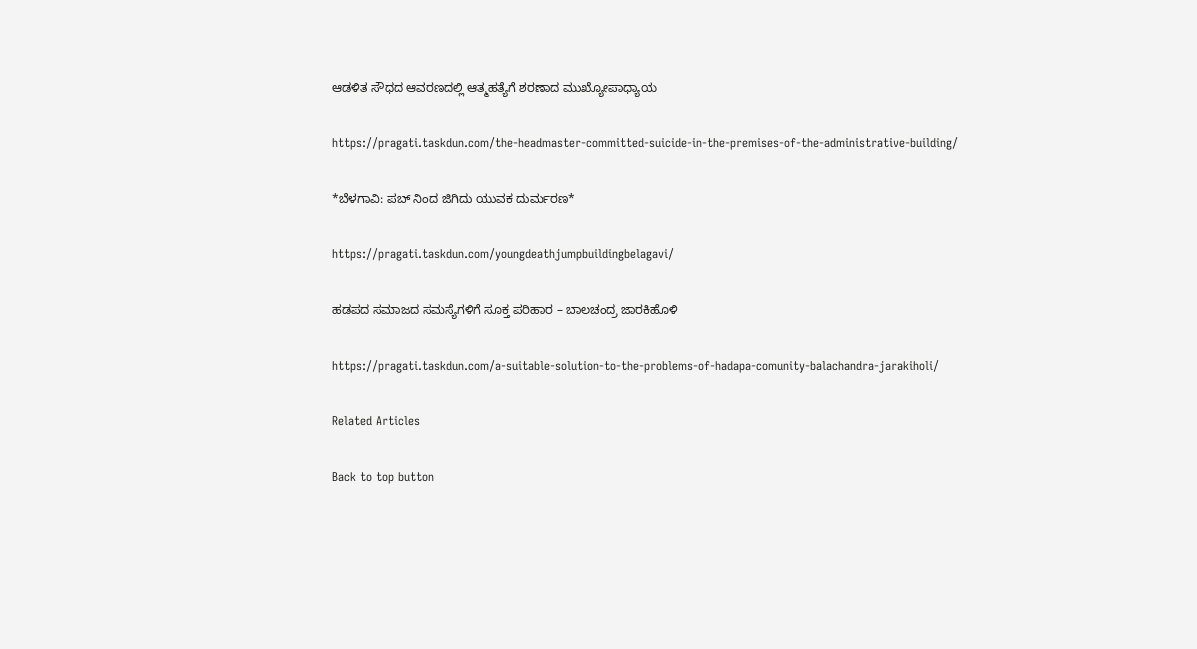ಆಡಳಿತ ಸೌಧದ ಆವರಣದಲ್ಲಿ ಆತ್ಮಹತ್ಯೆಗೆ ಶರಣಾದ ಮುಖ್ಯೋಪಾಧ್ಯಾಯ

https://pragati.taskdun.com/the-headmaster-committed-suicide-in-the-premises-of-the-administrative-building/

*ಬೆಳಗಾವಿ: ಪಬ್ ನಿಂದ ಜಿಗಿದು ಯುವಕ ದುರ್ಮರಣ*

https://pragati.taskdun.com/youngdeathjumpbuildingbelagavi/

ಹಡಪದ ಸಮಾಜದ ಸಮಸ್ಯೆಗಳಿಗೆ ಸೂಕ್ತ ಪರಿಹಾರ – ಬಾಲಚಂದ್ರ ಜಾರಕಿಹೊಳಿ

https://pragati.taskdun.com/a-suitable-solution-to-the-problems-of-hadapa-comunity-balachandra-jarakiholi/

Related Articles

Back to top button